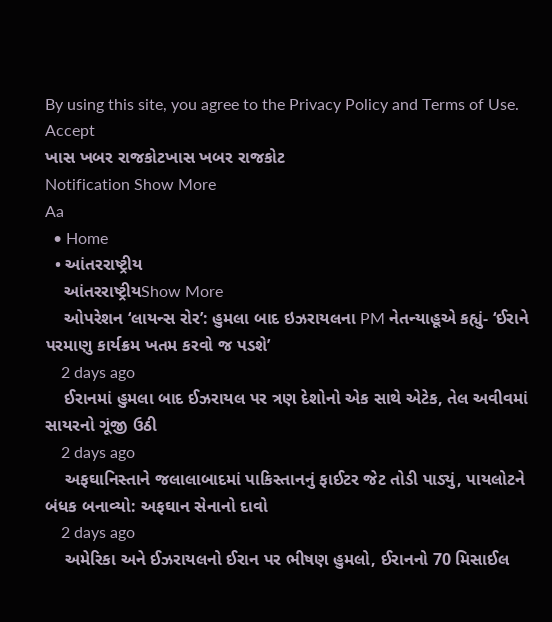By using this site, you agree to the Privacy Policy and Terms of Use.
Accept
ખાસ ખબર રાજકોટખાસ ખબર રાજકોટ
Notification Show More
Aa
  • Home
  • આંતરરાષ્ટ્રીય
    આંતરરાષ્ટ્રીયShow More
    ઓપરેશન ‘લાયન્સ રોર’: હુમલા બાદ ઇઝરાયલના PM નેતન્યાહૂએ કહ્યું- ‘ઈરાને પરમાણુ કાર્યક્રમ ખતમ કરવો જ પડશે’
    2 days ago
    ઈરાનમાં હુમલા બાદ ઈઝરાયલ પર ત્રણ દેશોનો એક સાથે એટેક, તેલ અવીવમાં સાયરનો ગૂંજી ઉઠી
    2 days ago
    અફઘાનિસ્તાને જલાલાબાદમાં પાકિસ્તાનનું ફાઈટર જેટ તોડી પાડ્યું, પાયલોટને બંધક બનાવ્યો: અફઘાન સેનાનો દાવો
    2 days ago
    અમેરિકા અને ઈઝરાયલનો ઈરાન પર ભીષણ હુમલો, ઈરાનનો 70 મિસાઈલ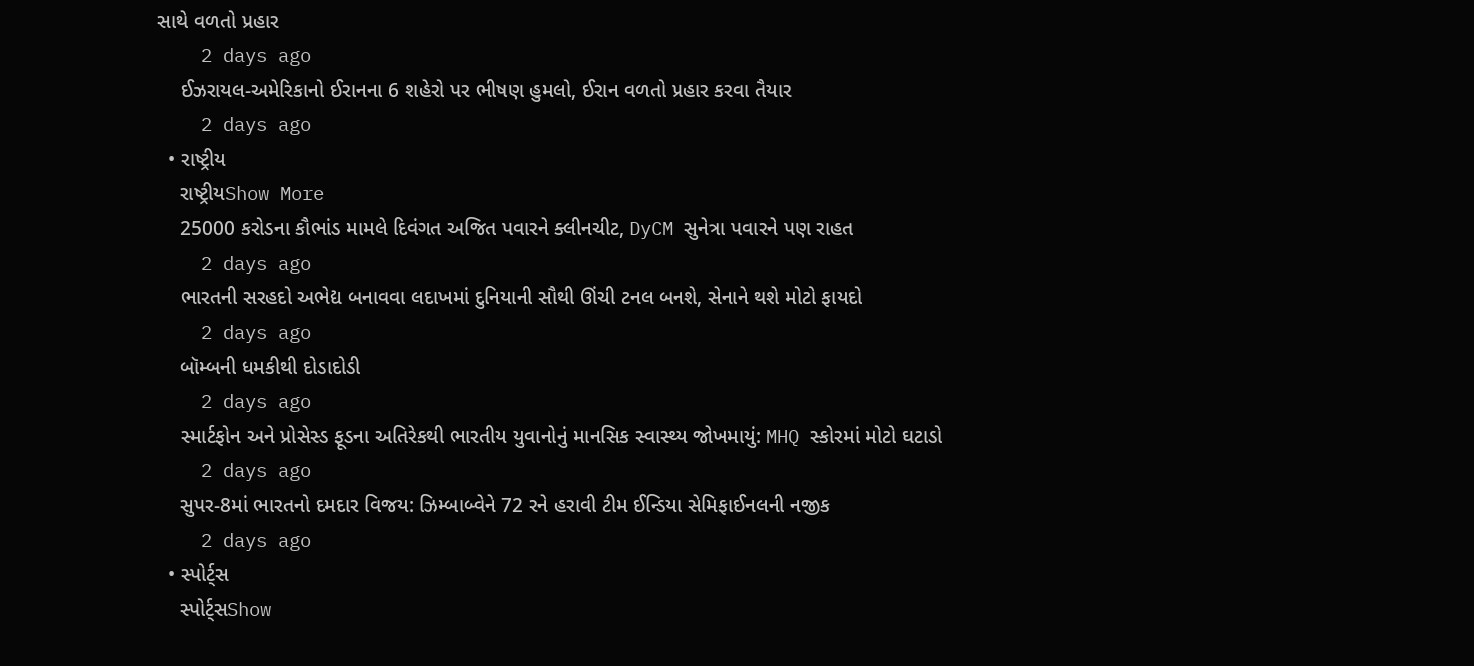સાથે વળતો પ્રહાર
    2 days ago
    ઈઝરાયલ-અમેરિકાનો ઈરાનના 6 શહેરો પર ભીષણ હુમલો, ઈરાન વળતો પ્રહાર કરવા તૈયાર
    2 days ago
  • રાષ્ટ્રીય
    રાષ્ટ્રીયShow More
    25000 કરોડના કૌભાંડ મામલે દિવંગત અજિત પવારને ક્લીનચીટ, DyCM સુનેત્રા પવારને પણ રાહત
    2 days ago
    ભારતની સરહદો અભેદ્ય બનાવવા લદાખમાં દુનિયાની સૌથી ઊંચી ટનલ બનશે, સેનાને થશે મોટો ફાયદો
    2 days ago
    બૉમ્બની ધમકીથી દોડાદોડી
    2 days ago
    સ્માર્ટફોન અને પ્રોસેસ્ડ ફૂડના અતિરેકથી ભારતીય યુવાનોનું માનસિક સ્વાસ્થ્ય જોખમાયું: MHQ સ્કોરમાં મોટો ઘટાડો
    2 days ago
    સુપર-8માં ભારતનો દમદાર વિજય: ઝિમ્બાબ્વેને 72 રને હરાવી ટીમ ઈન્ડિયા સેમિફાઈનલની નજીક
    2 days ago
  • સ્પોર્ટ્સ
    સ્પોર્ટ્સShow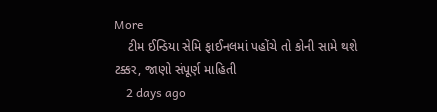More
    ટીમ ઈન્ડિયા સેમિ ફાઈનલમાં પહોંચે તો કોની સામે થશે ટક્કર, જાણો સંપૂર્ણ માહિતી
    2 days ago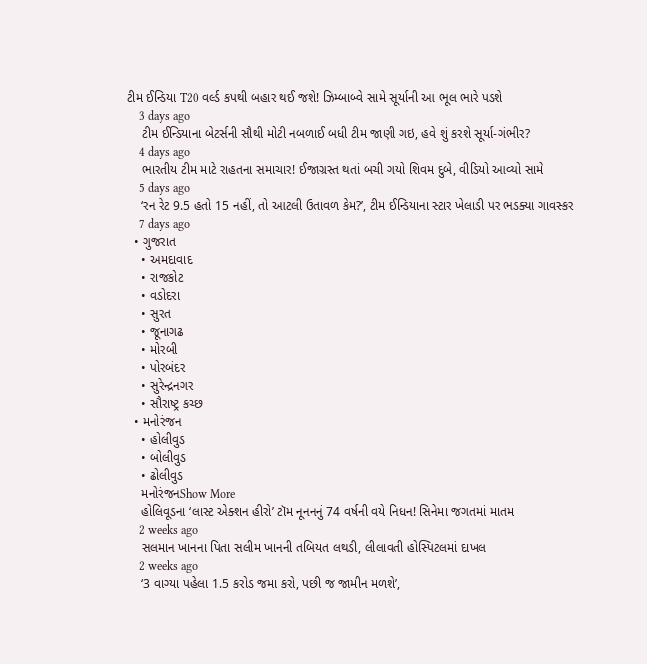ટીમ ઈન્ડિયા T20 વર્લ્ડ કપથી બહાર થઈ જશે! ઝિમ્બાબ્વે સામે સૂર્યાની આ ભૂલ ભારે પડશે
    3 days ago
    ટીમ ઈન્ડિયાના બેટર્સની સૌથી મોટી નબળાઈ બધી ટીમ જાણી ગઇ, હવે શું કરશે સૂર્યા-ગંભીર?
    4 days ago
    ભારતીય ટીમ માટે રાહતના સમાચાર! ઈજાગ્રસ્ત થતાં બચી ગયો શિવમ દુબે, વીડિયો આવ્યો સામે
    5 days ago
    ‘રન રેટ 9.5 હતો 15 નહીં, તો આટલી ઉતાવળ કેમ?’, ટીમ ઈન્ડિયાના સ્ટાર ખેલાડી પર ભડક્યા ગાવસ્કર
    7 days ago
  • ગુજરાત
    • અમદાવાદ
    • રાજકોટ
    • વડોદરા
    • સુરત
    • જૂનાગઢ
    • મોરબી
    • પોરબંદર
    • સુરેન્દ્રનગર
    • સૌરાષ્ટ્ર કચ્છ
  • મનોરંજન
    • હોલીવુડ
    • બોલીવુડ
    • ઢોલીવુડ
    મનોરંજનShow More
    હોલિવૂડના ‘લાસ્ટ એક્શન હીરો’ ટૉમ નૂનનનું 74 વર્ષની વયે નિધન! સિનેમા જગતમાં માતમ
    2 weeks ago
    સલમાન ખાનના પિતા સલીમ ખાનની તબિયત લથડી, લીલાવતી હોસ્પિટલમાં દાખલ
    2 weeks ago
    ‘3 વાગ્યા પહેલા 1.5 કરોડ જમા કરો, પછી જ જામીન મળશે’,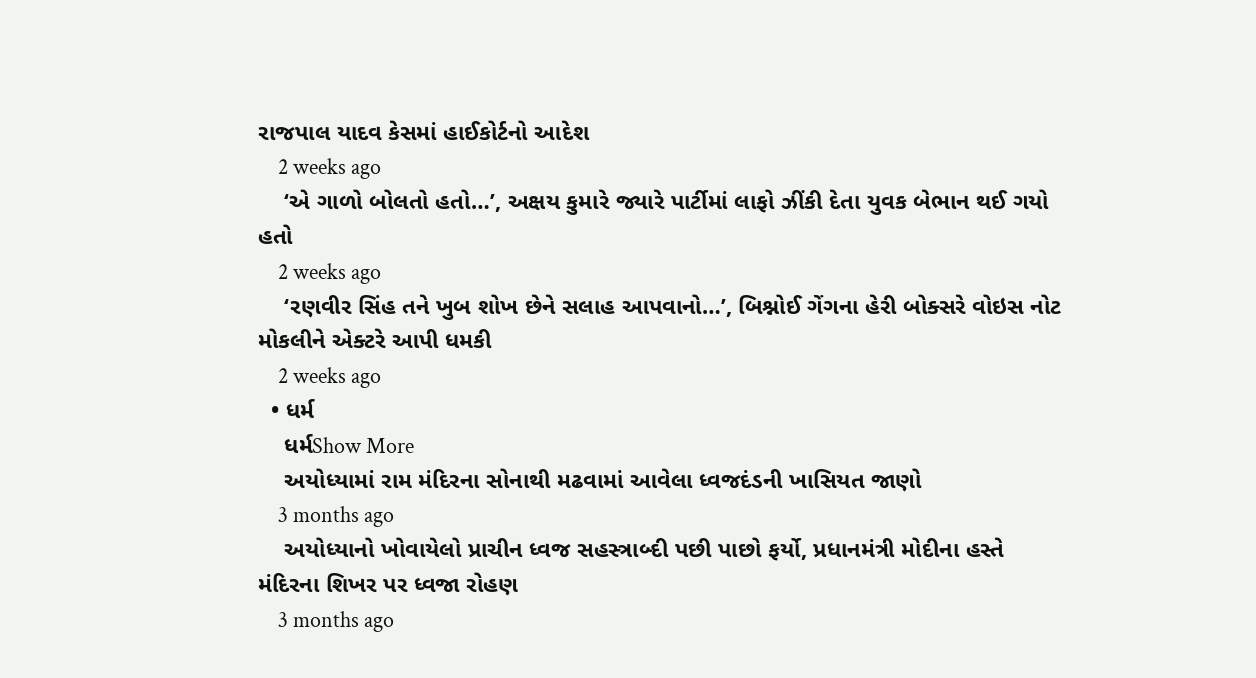રાજપાલ યાદવ કેસમાં હાઈકોર્ટનો આદેશ
    2 weeks ago
    ‘એ ગાળો બોલતો હતો…’, અક્ષય કુમારે જ્યારે પાર્ટીમાં લાફો ઝીંકી દેતા યુવક બેભાન થઈ ગયો હતો
    2 weeks ago
    ‘રણવીર સિંહ તને ખુબ શોખ છેને સલાહ આપવાનો…’, બિશ્નોઈ ગેંગના હેરી બોક્સરે વોઇસ નોટ મોકલીને એક્ટરે આપી ધમકી
    2 weeks ago
  • ધર્મ
    ધર્મShow More
    અયોધ્યામાં રામ મંદિરના સોનાથી મઢવામાં આવેલા ધ્વજદંડની ખાસિયત જાણો
    3 months ago
    અયોધ્યાનો ખોવાયેલો પ્રાચીન ધ્વજ સહસ્ત્રાબ્દી પછી પાછો ફર્યો, પ્રધાનમંત્રી મોદીના હસ્તે મંદિરના શિખર પર ધ્વજા રોહણ
    3 months ago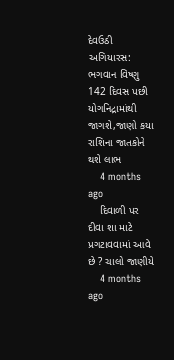દેવઉઠી અગિયારસ: ભગવાન વિષ્ણુ 142 દિવસ પછી યોગનિદ્રામાંથી જાગશે,જાણો કયા રાશિના જાતકોને થશે લાભ
    4 months ago
    દિવાળી પર દીવા શા માટે પ્રગટાવવામાં આવે છે ? ચાલો જાણીયે
    4 months ago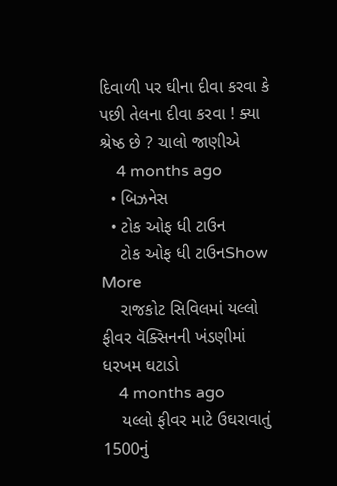દિવાળી પર ઘીના દીવા કરવા કે પછી તેલના દીવા કરવા ! ક્યા શ્રેષ્ઠ છે ? ચાલો જાણીએ
    4 months ago
  • બિઝનેસ
  • ટોક ઓફ ધી ટાઉન
    ટોક ઓફ ધી ટાઉનShow More
    રાજકોટ સિવિલમાં યલ્લો ફીવર વૅક્સિનની ખંડણીમાં ધરખમ ઘટાડો
    4 months ago
    યલ્લો ફીવર માટે ઉઘરાવાતું 1500નું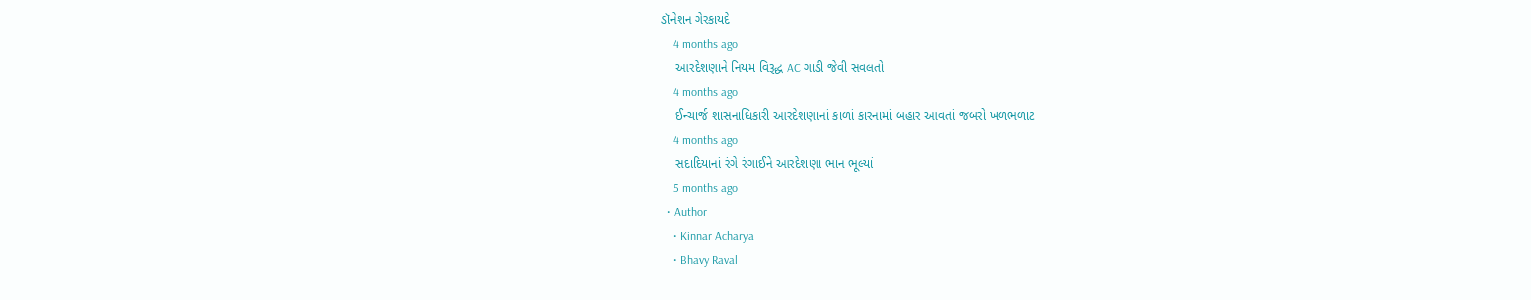ડૉનેશન ગેરકાયદે
    4 months ago
    આરદેશણાને નિયમ વિરૂદ્ધ AC ગાડી જેવી સવલતો
    4 months ago
    ઈન્ચાર્જ શાસનાધિકારી આરદેશણાનાં કાળાં કારનામાં બહાર આવતાં જબરો ખળભળાટ
    4 months ago
    સદાદિયાનાં રંગે રંગાઈને આરદેશણા ભાન ભૂલ્યાં
    5 months ago
  • Author
    • Kinnar Acharya
    • Bhavy Raval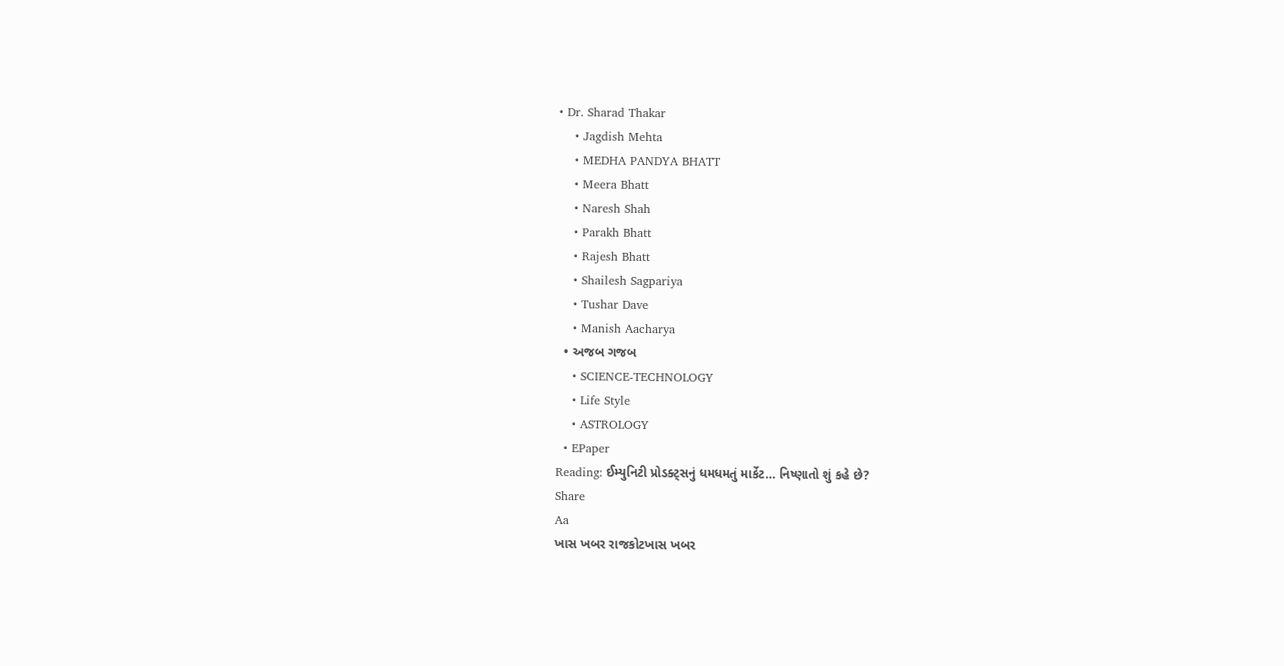• Dr. Sharad Thakar
    • Jagdish Mehta
    • MEDHA PANDYA BHATT
    • Meera Bhatt
    • Naresh Shah
    • Parakh Bhatt
    • Rajesh Bhatt
    • Shailesh Sagpariya
    • Tushar Dave
    • Manish Aacharya
  • અજબ ગજબ
    • SCIENCE-TECHNOLOGY
    • Life Style
    • ASTROLOGY
  • EPaper
Reading: ઈમ્યુનિટી પ્રોડક્ટ્સનું ધમધમતું માર્કેટ… નિષ્ણાતો શું કહે છે?
Share
Aa
ખાસ ખબર રાજકોટખાસ ખબર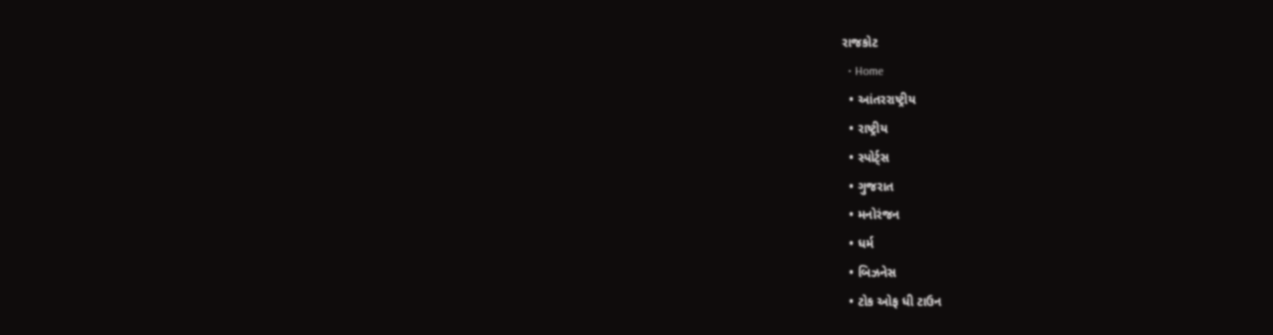રાજકોટ
  • Home
  • આંતરરાષ્ટ્રીય
  • રાષ્ટ્રીય
  • સ્પોર્ટ્સ
  • ગુજરાત
  • મનોરંજન
  • ધર્મ
  • બિઝનેસ
  • ટોક ઓફ ધી ટાઉન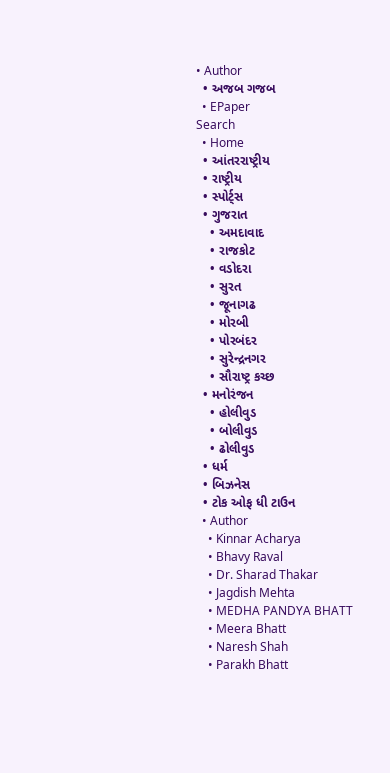• Author
  • અજબ ગજબ
  • EPaper
Search
  • Home
  • આંતરરાષ્ટ્રીય
  • રાષ્ટ્રીય
  • સ્પોર્ટ્સ
  • ગુજરાત
    • અમદાવાદ
    • રાજકોટ
    • વડોદરા
    • સુરત
    • જૂનાગઢ
    • મોરબી
    • પોરબંદર
    • સુરેન્દ્રનગર
    • સૌરાષ્ટ્ર કચ્છ
  • મનોરંજન
    • હોલીવુડ
    • બોલીવુડ
    • ઢોલીવુડ
  • ધર્મ
  • બિઝનેસ
  • ટોક ઓફ ધી ટાઉન
  • Author
    • Kinnar Acharya
    • Bhavy Raval
    • Dr. Sharad Thakar
    • Jagdish Mehta
    • MEDHA PANDYA BHATT
    • Meera Bhatt
    • Naresh Shah
    • Parakh Bhatt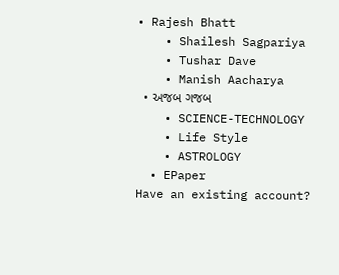• Rajesh Bhatt
    • Shailesh Sagpariya
    • Tushar Dave
    • Manish Aacharya
  • અજબ ગજબ
    • SCIENCE-TECHNOLOGY
    • Life Style
    • ASTROLOGY
  • EPaper
Have an existing account?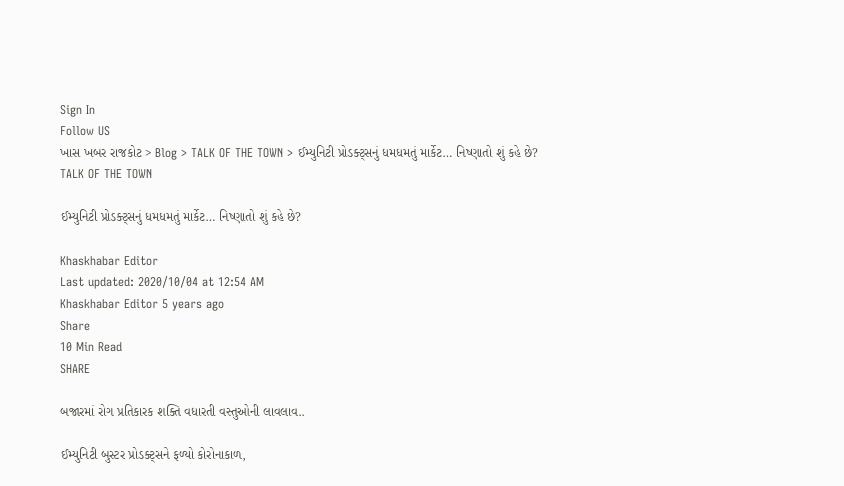Sign In
Follow US
ખાસ ખબર રાજકોટ > Blog > TALK OF THE TOWN > ઈમ્યુનિટી પ્રોડક્ટ્સનું ધમધમતું માર્કેટ… નિષ્ણાતો શું કહે છે?
TALK OF THE TOWN

ઈમ્યુનિટી પ્રોડક્ટ્સનું ધમધમતું માર્કેટ… નિષ્ણાતો શું કહે છે?

Khaskhabar Editor
Last updated: 2020/10/04 at 12:54 AM
Khaskhabar Editor 5 years ago
Share
10 Min Read
SHARE

બજારમાં રોગ પ્રતિકારક શક્તિ વધારતી વસ્તુઓની લાવલાવ..

ઈમ્યુનિટી બુસ્ટર પ્રોડક્ટ્સને ફળ્યો કોરોનાકાળ,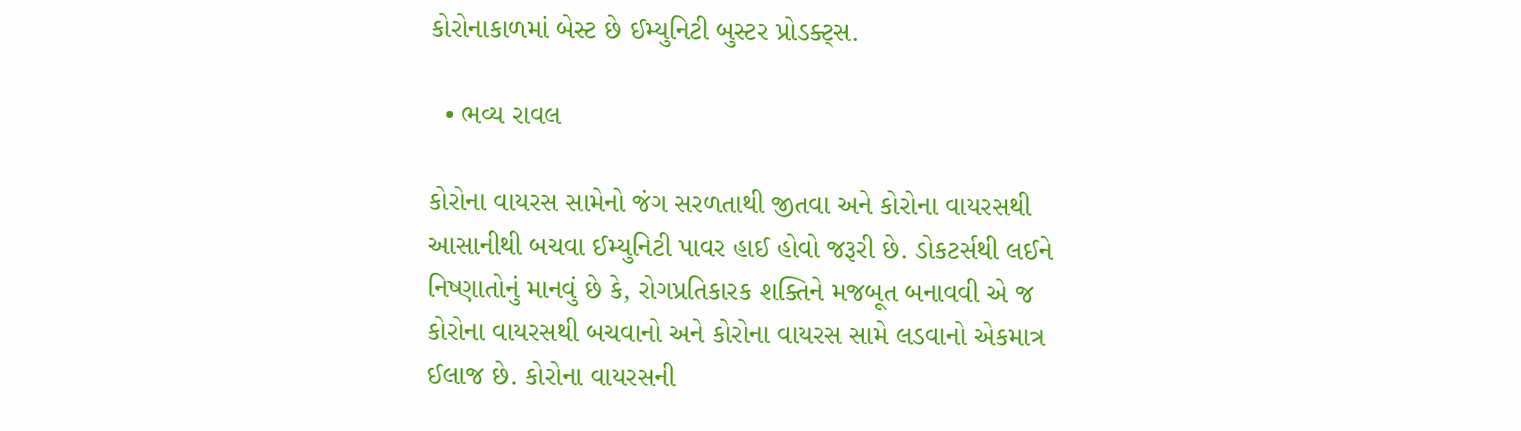કોરોનાકાળમાં બેસ્ટ છે ઈમ્યુનિટી બુસ્ટર પ્રોડક્ટ્સ.

  • ભવ્ય રાવલ

કોરોના વાયરસ સામેનો જંગ સરળતાથી જીતવા અને કોરોના વાયરસથી આસાનીથી બચવા ઈમ્યુનિટી પાવર હાઈ હોવો જરૂરી છે. ડોકટર્સથી લઈને નિષ્ણાતોનું માનવું છે કે, રોગપ્રતિકારક શક્તિને મજબૂત બનાવવી એ જ કોરોના વાયરસથી બચવાનો અને કોરોના વાયરસ સામે લડવાનો એકમાત્ર ઈલાજ છે. કોરોના વાયરસની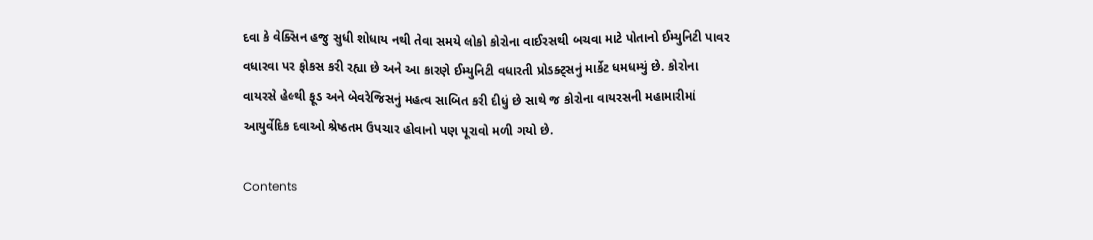દવા કે વેક્સિન હજુ સુધી શોધાય નથી તેવા સમયે લોકો કોરોના વાઈરસથી બચવા માટે પોતાનો ઈમ્યુનિટી પાવર વધારવા પર ફોકસ કરી રહ્યા છે અને આ કારણે ઈમ્યુનિટી વધારતી પ્રોડક્ટ્સનું માર્કેટ ધમધમ્યું છે. કોરોના વાયરસે હેલ્થી ફૂડ અને બેવરેજિસનું મહત્વ સાબિત કરી દીધું છે સાથે જ કોરોના વાયરસની મહામારીમાં આયુર્વેદિક દવાઓ શ્રેષ્ઠતમ ઉપચાર હોવાનો પણ પૂરાવો મળી ગયો છે.

Contents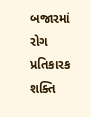બજારમાં રોગ પ્રતિકારક શક્તિ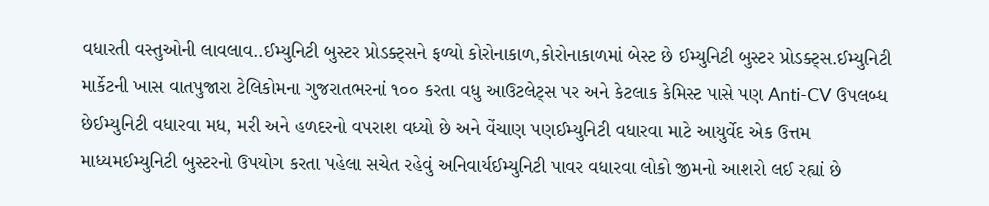વધારતી વસ્તુઓની લાવલાવ..ઈમ્યુનિટી બુસ્ટર પ્રોડક્ટ્સને ફળ્યો કોરોનાકાળ,કોરોનાકાળમાં બેસ્ટ છે ઈમ્યુનિટી બુસ્ટર પ્રોડક્ટ્સ.ઈમ્યુનિટી માર્કેટની ખાસ વાતપુજારા ટેલિકોમના ગુજરાતભરનાં ૧૦૦ કરતા વધુ આઉટલેટ્સ પર અને કેટલાક કેમિસ્ટ પાસે પણ Anti-CV ઉપલબ્ધ છેઈમ્યુનિટી વધારવા મધ, મરી અને હળદરનો વપરાશ વધ્યો છે અને વેંચાણ પણઈમ્યુનિટી વધારવા માટે આયુર્વેદ એક ઉત્તમ માધ્યમઈમ્યુનિટી બુસ્ટરનો ઉપયોગ કરતા પહેલા સચેત રહેવું અનિવાર્યઈમ્યુનિટી પાવર વધારવા લોકો જીમનો આશરો લઈ રહ્યાં છે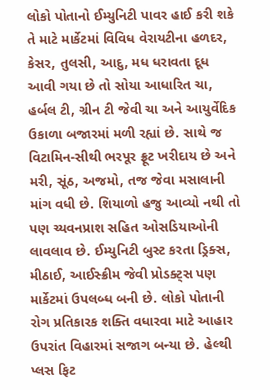લોકો પોતાનો ઈમ્યુનિટી પાવર હાઈ કરી શકે તે માટે માર્કેટમાં વિવિધ વેરાયટીના હળદર, કેસર, તુલસી, આદુ, મધ ધરાવતા દૂધ આવી ગયા છે તો સોયા આધારિત ચા, હર્બલ ટી, ગ્રીન ટી જેવી ચા અને આયુર્વેદિક ઉકાળા બજારમાં મળી રહ્યાં છે. સાથે જ વિટામિન-સીથી ભરપૂર ફ્રૂટ ખરીદાય છે અને મરી, સૂંઠ, અજમો, તજ જેવા મસાલાની માંગ વધી છે. શિયાળો હજુ આવ્યો નથી તો પણ ચ્યવનપ્રાશ સહિત ઓસડિયાઓની લાવલાવ છે. ઈમ્યુનિટી બુસ્ટ કરતા ડ્રિક્સ, મીઠાઈ, આઈસ્ક્રીમ જેવી પ્રોડક્ટ્સ પણ માર્કેટમાં ઉપલબ્ધ બની છે. લોકો પોતાની રોગ પ્રતિકારક શક્તિ વધારવા માટે આહાર ઉપરાંત વિહારમાં સજાગ બન્યા છે. હેલ્થી પ્લસ ફિટ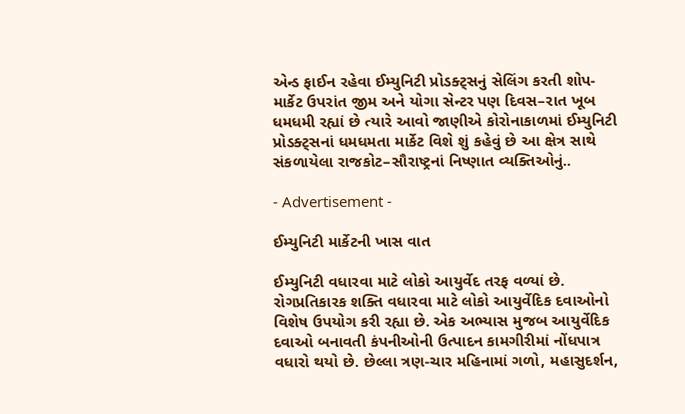એન્ડ ફાઈન રહેવા ઈમ્યુનિટી પ્રોડક્ટ્સનું સેલિંગ કરતી શોપ-માર્કેટ ઉપરાંત જીમ અને યોગા સેન્ટર પણ દિવસ–રાત ખૂબ ધમધમી રહ્યાં છે ત્યારે આવો જાણીએ કોરોનાકાળમાં ઈમ્યુનિટી પ્રોડક્ટ્સનાં ધમધમતા માર્કેટ વિશે શું કહેવું છે આ ક્ષેત્ર સાથે સંકળાયેલા રાજકોટ–સૌરાષ્ટ્રનાં નિષ્ણાત વ્યક્તિઓનું..

- Advertisement -

ઈમ્યુનિટી માર્કેટની ખાસ વાત

ઈમ્યુનિટી વધારવા માટે લોકો આયુર્વેદ તરફ વળ્યાં છે. રોગપ્રતિકારક શક્તિ વધારવા માટે લોકો આયુર્વેદિક દવાઓનો વિશેષ ઉપયોગ કરી રહ્યા છે. એક અભ્યાસ મુજબ આયુર્વેદિક દવાઓ બનાવતી કંપનીઓની ઉત્પાદન કામગીરીમાં નોંધપાત્ર વધારો થયો છે. છેલ્લા ત્રણ-ચાર મહિનામાં ગળો, મહાસુદર્શન,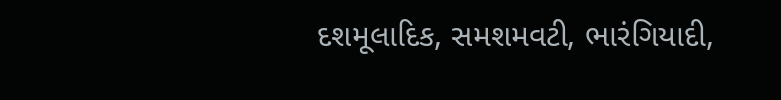દશમૂલાદિક, સમશમવટી, ભારંગિયાદી,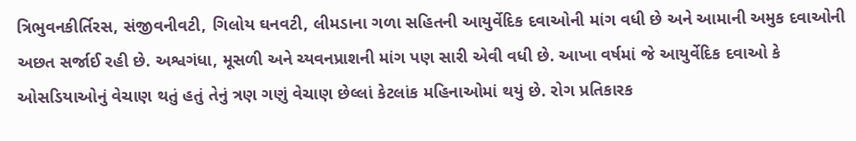ત્રિભુવનકીર્તિરસ, સંજીવનીવટી, ગિલોય ઘનવટી, લીમડાના ગળા સહિતની આયુર્વેદિક દવાઓની માંગ વધી છે અને આમાની અમુક દવાઓની અછત સર્જાઈ રહી છે. અશ્વગંધા, મૂસળી અને ચ્યવનપ્રાશની માંગ પણ સારી એવી વધી છે. આખા વર્ષમાં જે આયુર્વેદિક દવાઓ કે ઓસડિયાઓનું વેચાણ થતું હતું તેનું ત્રણ ગણું વેચાણ છેલ્લાં કેટલાંક મહિનાઓમાં થયું છે. રોગ પ્રતિકારક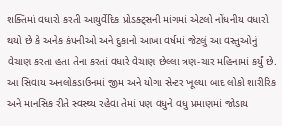શક્તિમાં વધારો કરતી આયુર્વેદિક પ્રોડક્ટ્સની માંગમાં એટલો નોંધનીય વધારો થયો છે કે અનેક કંપનીઓ અને દુકાનો આખા વર્ષમાં જેટલું આ વસ્તુઓનું વેચાણ કરતા હતા તેના કરતાં વધારે વેચાણ છેલ્લા ત્રણ-ચાર મહિનામાં કર્યું છે. આ સિવાય અનલોકડાઉનમાં જીમ અને યોગા સેન્ટર ખૂલ્યા બાદ લોકો શારીરિક અને માનસિક રીતે સ્વસ્થ્ય રહેવા તેમાં પણ વધુને વધુ પ્રમાણમાં જોડાય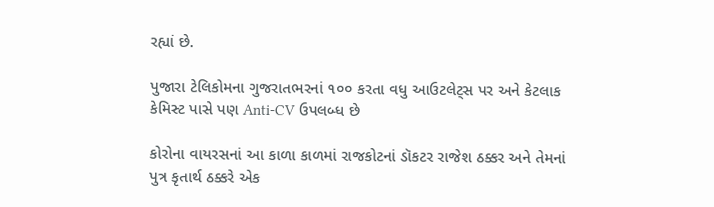રહ્યાં છે.

પુજારા ટેલિકોમના ગુજરાતભરનાં ૧૦૦ કરતા વધુ આઉટલેટ્સ પર અને કેટલાક કેમિસ્ટ પાસે પણ Anti-CV ઉપલબ્ધ છે

કોરોના વાયરસનાં આ કાળા કાળમાં રાજકોટનાં ડૉકટર રાજેશ ઠક્કર અને તેમનાં પુત્ર કૃતાર્થ ઠક્કરે એક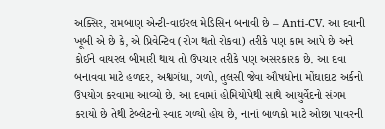અક્સિર, રામબાણ એન્ટી-વાઇરલ મેડિસિન બનાવી છે – Anti-CV. આ દવાની ખૂબી એ છે કે, એ પ્રિવેન્ટિવ (રોગ થતો રોકવા) તરીકે પણ કામ આપે છે અને કોઈને વાયરલ બીમારી થાય તો ઉપચાર તરીકે પણ અસરકારક છે. આ દવા બનાવવા માટે હળદર, અશ્વગંધા, ગળો, તુલસી જેવા ઔષધોના મોંઘાદાટ અર્કનો ઉપયોગ કરવામા આવ્યો છે. આ દવામાં હોમિયોપેથી સાથે આયુર્વેદનો સંગમ કરાયો છે તેથી ટેબ્લેટનો સ્વાદ ગળ્યો હોય છે, નાનાં બાળકો માટે ઓછા પાવરની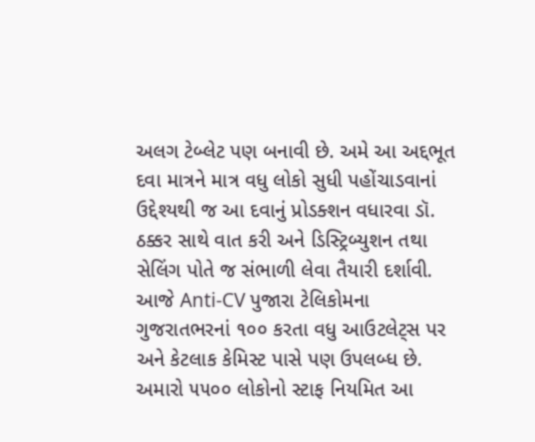અલગ ટેબ્લેટ પણ બનાવી છે. અમે આ અદ્દભૂત દવા માત્રને માત્ર વધુ લોકો સુધી પહોંચાડવાનાં ઉદ્દેશ્યથી જ આ દવાનું પ્રોડક્શન વધારવા ડૉ. ઠક્કર સાથે વાત કરી અને ડિસ્ટ્રિબ્યુશન તથા સેલિંગ પોતે જ સંભાળી લેવા તૈયારી દર્શાવી. આજે Anti-CV પુજારા ટેલિકોમના ગુજરાતભરનાં ૧૦૦ કરતા વધુ આઉટલેટ્સ પર અને કેટલાક કેમિસ્ટ પાસે પણ ઉપલબ્ધ છે. અમારો ૫૫૦૦ લોકોનો સ્ટાફ નિયમિત આ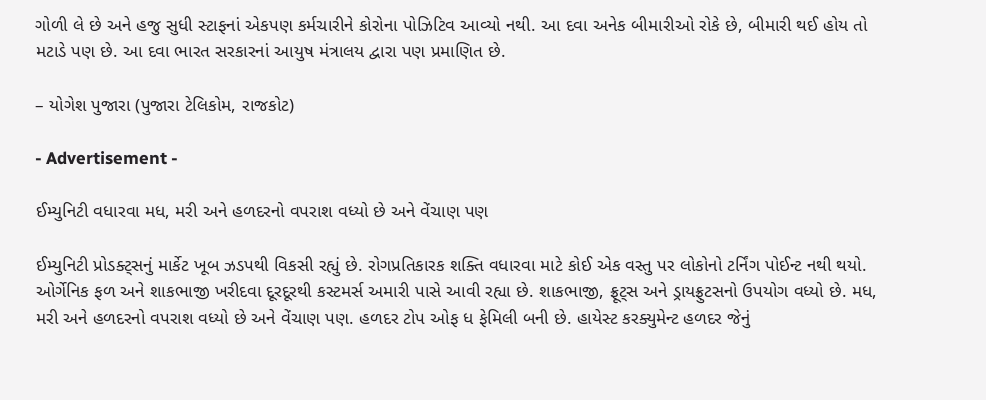ગોળી લે છે અને હજુ સુધી સ્ટાફનાં એકપણ કર્મચારીને કોરોના પોઝિટિવ આવ્યો નથી. આ દવા અનેક બીમારીઓ રોકે છે, બીમારી થઈ હોય તો મટાડે પણ છે. આ દવા ભારત સરકારનાં આયુષ મંત્રાલય દ્વારા પણ પ્રમાણિત છે.

– યોગેશ પુજારા (પુજારા ટેલિકોમ, રાજકોટ)

- Advertisement -

ઈમ્યુનિટી વધારવા મધ, મરી અને હળદરનો વપરાશ વધ્યો છે અને વેંચાણ પણ

ઈમ્યુનિટી પ્રોડક્ટ્સનું માર્કેટ ખૂબ ઝડપથી વિકસી રહ્યું છે. રોગપ્રતિકારક શક્તિ વધારવા માટે કોઈ એક વસ્તુ પર લોકોનો ટર્નિંગ પોઈન્ટ નથી થયો. ઓર્ગેનિક ફળ અને શાકભાજી ખરીદવા દૂરદૂરથી કસ્ટમર્સ અમારી પાસે આવી રહ્યા છે. શાકભાજી, ફ્રૂટ્સ અને ડ્રાયફ્રુટસનો ઉપયોગ વધ્યો છે. મધ, મરી અને હળદરનો વપરાશ વધ્યો છે અને વેંચાણ પણ. હળદર ટોપ ઓફ ધ ફેમિલી બની છે. હાયેસ્ટ કરક્યુમેન્ટ હળદર જેનું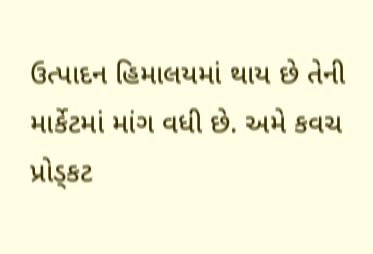ઉત્પાદન હિમાલયમાં થાય છે તેની માર્કેટમાં માંગ વધી છે. અમે કવચ પ્રોડ્કટ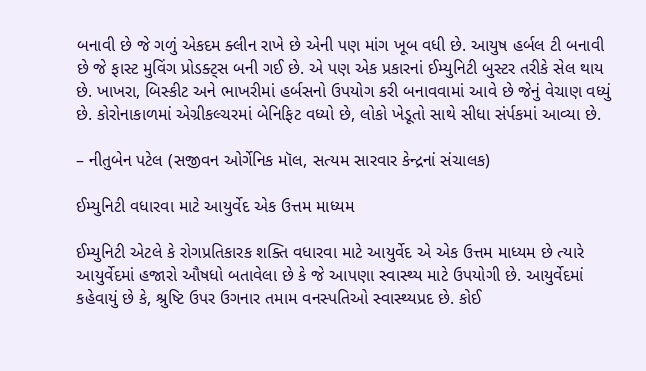બનાવી છે જે ગળું એકદમ ક્લીન રાખે છે એની પણ માંગ ખૂબ વધી છે. આયુષ હર્બલ ટી બનાવી છે જે ફાસ્ટ મુવિંગ પ્રોડક્ટ્સ બની ગઈ છે. એ પણ એક પ્રકારનાં ઈમ્યુનિટી બુસ્ટર તરીકે સેલ થાય છે. ખાખરા, બિસ્કીટ અને ભાખરીમાં હર્બસનો ઉપયોગ કરી બનાવવામાં આવે છે જેનું વેચાણ વધ્યું છે. કોરોનાકાળમાં એગ્રીકલ્ચરમાં બેનિફિટ વધ્યો છે, લોકો ખેડૂતો સાથે સીધા સંર્પકમાં આવ્યા છે.

– નીતુબેન પટેલ (સજીવન ઓર્ગેનિક મૉલ, સત્યમ સારવાર કેન્દ્રનાં સંચાલક)

ઈમ્યુનિટી વધારવા માટે આયુર્વેદ એક ઉત્તમ માધ્યમ

ઈમ્યુનિટી એટલે કે રોગપ્રતિકારક શક્તિ વધારવા માટે આયુર્વેદ એ એક ઉત્તમ માધ્યમ છે ત્યારે આયુર્વેદમાં હજારો ઔષધો બતાવેલા છે કે જે આપણા સ્વાસ્થ્ય માટે ઉપયોગી છે. આયુર્વેદમાં કહેવાયું છે કે, શ્રુષ્ટિ ઉપર ઉગનાર તમામ વનસ્પતિઓ સ્વાસ્થ્યપ્રદ છે. કોઈ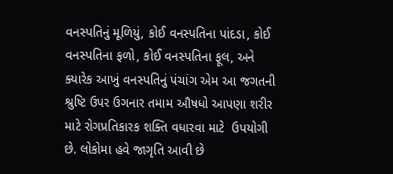વનસ્પતિનું મૂળિયું, કોઈ વનસ્પતિના પાંદડા, કોઈ વનસ્પતિના ફળો, કોઈ વનસ્પતિના ફૂલ, અને ક્યારેક આખું વનસ્પતિનું પંચાંગ એમ આ જગતની શ્રુષ્ટિ ઉપર ઉગનાર તમામ ઔષધો આપણા શરીર માટે રોગપ્રતિકારક શક્તિ વધારવા માટે  ઉપયોગી છે. લોકોમા હવે જાગૃતિ આવી છે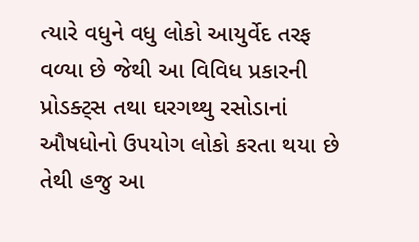ત્યારે વધુને વધુ લોકો આયુર્વેદ તરફ વળ્યા છે જેથી આ વિવિધ પ્રકારની પ્રોડક્ટ્સ તથા ઘરગથ્થુ રસોડાનાં ઔષધોનો ઉપયોગ લોકો કરતા થયા છે તેથી હજુ આ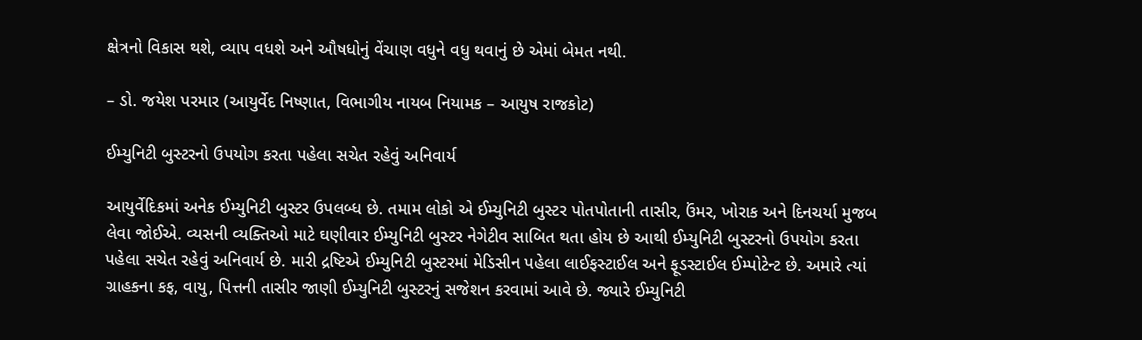ક્ષેત્રનો વિકાસ થશે, વ્યાપ વધશે અને ઔષધોનું વેંચાણ વધુને વધુ થવાનું છે એમાં બેમત નથી.

– ડો. જયેશ પરમાર (આયુર્વેદ નિષ્ણાત, વિભાગીય નાયબ નિયામક – આયુષ રાજકોટ)

ઈમ્યુનિટી બુસ્ટરનો ઉપયોગ કરતા પહેલા સચેત રહેવું અનિવાર્ય

આયુર્વેદિકમાં અનેક ઈમ્યુનિટી બુસ્ટર ઉપલબ્ધ છે. તમામ લોકો એ ઈમ્યુનિટી બુસ્ટર પોતપોતાની તાસીર, ઉંમર, ખોરાક અને દિનચર્યા મુજબ લેવા જોઈએ. વ્યસની વ્યક્તિઓ માટે ઘણીવાર ઈમ્યુનિટી બુસ્ટર નેગેટીવ સાબિત થતા હોય છે આથી ઈમ્યુનિટી બુસ્ટરનો ઉપયોગ કરતા પહેલા સચેત રહેવું અનિવાર્ય છે. મારી દ્રષ્ટિએ ઈમ્યુનિટી બુસ્ટરમાં મેડિસીન પહેલા લાઈફસ્ટાઈલ અને ફૂડસ્ટાઈલ ઈમ્પોટેન્ટ છે. અમારે ત્યાં ગ્રાહકના કફ, વાયુ, પિત્તની તાસીર જાણી ઈમ્યુનિટી બુસ્ટરનું સજેશન કરવામાં આવે છે. જ્યારે ઈમ્યુનિટી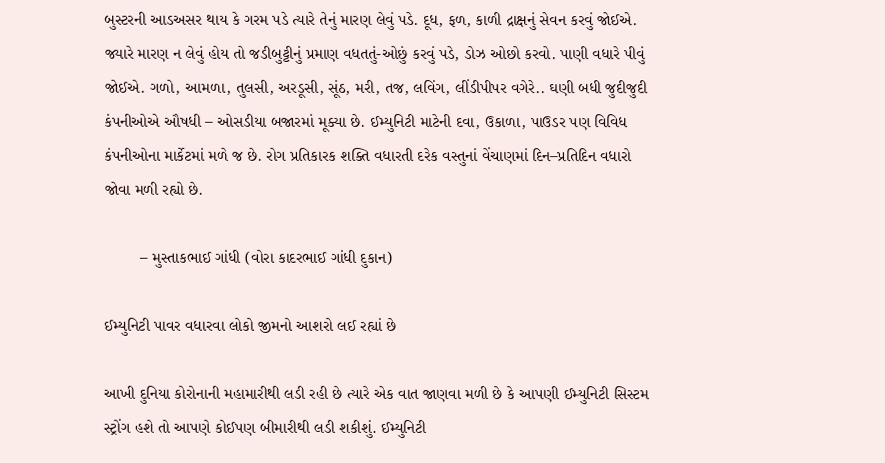બુસ્ટરની આડઅસર થાય કે ગરમ પડે ત્યારે તેનું મારણ લેવું પડે. દૂધ, ફળ, કાળી દ્રાક્ષનું સેવન કરવું જોઈએ. જ્યારે મારણ ન લેવું હોય તો જડીબુટ્ટીનું પ્રમાણ વધતતું-ઓછું કરવું પડે, ડોઝ ઓછો કરવો. પાણી વધારે પીવું જોઈએ. ગળો, આમળા, તુલસી, અરડૂસી, સૂંઠ, મરી, તજ, લવિંગ, લીંડીપીપર વગેરે.. ઘણી બધી જુદીજુદી કંપનીઓએ ઔષધી – ઓસડીયા બજારમાં મૂક્યા છે. ઈમ્યુનિટી માટેની દવા, ઉકાળા, પાઉડર પણ વિવિધ કંપનીઓના માર્કેટમાં મળે જ છે. રોગ પ્રતિકારક શક્તિ વધારતી દરેક વસ્તુનાં વેંચાણમાં દિન–પ્રતિદિન વધારો જોવા મળી રહ્યો છે.

        – મુસ્તાકભાઈ ગાંધી (વોરા કાદરભાઈ ગાંધી દુકાન)

ઈમ્યુનિટી પાવર વધારવા લોકો જીમનો આશરો લઈ રહ્યાં છે

આખી દુનિયા કોરોનાની મહામારીથી લડી રહી છે ત્યારે એક વાત જાણવા મળી છે કે આપણી ઈમ્યુનિટી સિસ્ટમ સ્ટ્રોંગ હશે તો આપણે કોઈપણ બીમારીથી લડી શકીશું. ઈમ્યુનિટી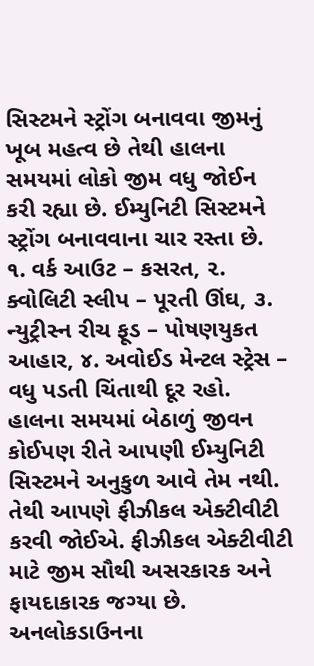સિસ્ટમને સ્ટ્રોંગ બનાવવા જીમનું ખૂબ મહત્વ છે તેથી હાલના સમયમાં લોકો જીમ વધુ જોઈન કરી રહ્યા છે. ઈમ્યુનિટી સિસ્ટમને સ્ટ્રોંગ બનાવવાના ચાર રસ્તા છે.  ૧. વર્ક આઉટ – કસરત, ૨. ક્વોલિટી સ્લીપ – પૂરતી ઊંઘ, ૩. ન્યુટ્રીસ્ન રીચ ફૂડ – પોષણયુકત આહાર, ૪. અવોઈડ મેન્ટલ સ્ટ્રેસ – વધુ પડતી ચિંતાથી દૂર રહો. હાલના સમયમાં બેઠાળું જીવન કોઈપણ રીતે આપણી ઈમ્યુનિટી સિસ્ટમને અનુકુળ આવે તેમ નથી. તેથી આપણે ફીઝીકલ એક્ટીવીટી કરવી જોઈએ. ફીઝીકલ એક્ટીવીટી માટે જીમ સૌથી અસરકારક અને ફાયદાકારક જગ્યા છે. અનલોકડાઉનના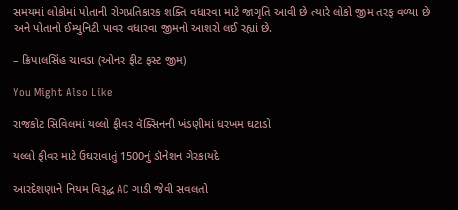સમયમાં લોકોમાં પોતાની રોગપ્રતિકારક શક્તિ વધારવા માટે જાગૃતિ આવી છે ત્યારે લોકો જીમ તરફ વળ્યા છે અને પોતાનો ઈમ્યુનિટી પાવર વધારવા જીમનો આશરો લઈ રહ્યાં છે.

– ક્રિપાલસિંહ ચાવડા (ઓનર ફીટ ફસ્ટ જીમ)

You Might Also Like

રાજકોટ સિવિલમાં યલ્લો ફીવર વૅક્સિનની ખંડણીમાં ધરખમ ઘટાડો

યલ્લો ફીવર માટે ઉઘરાવાતું 1500નું ડૉનેશન ગેરકાયદે

આરદેશણાને નિયમ વિરૂદ્ધ AC ગાડી જેવી સવલતો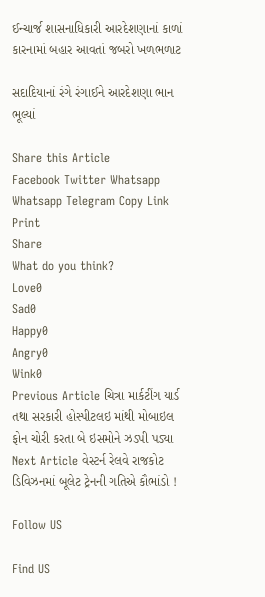ઈન્ચાર્જ શાસનાધિકારી આરદેશણાનાં કાળાં કારનામાં બહાર આવતાં જબરો ખળભળાટ

સદાદિયાનાં રંગે રંગાઈને આરદેશણા ભાન ભૂલ્યાં

Share this Article
Facebook Twitter Whatsapp Whatsapp Telegram Copy Link Print
Share
What do you think?
Love0
Sad0
Happy0
Angry0
Wink0
Previous Article ચિત્રા માર્કટીંગ યાર્ડ તથા સરકારી હોસ્પીટલઇ માંથી મોબાઇલ ફોન ચોરી કરતા બે ઇસમોને ઝડપી પડ્યા
Next Article વેસ્ટર્ન રેલવે રાજકોટ ડિવિઝનમાં બૂલેટ ટ્રેનની ગતિએ કૌભાંડો !

Follow US

Find US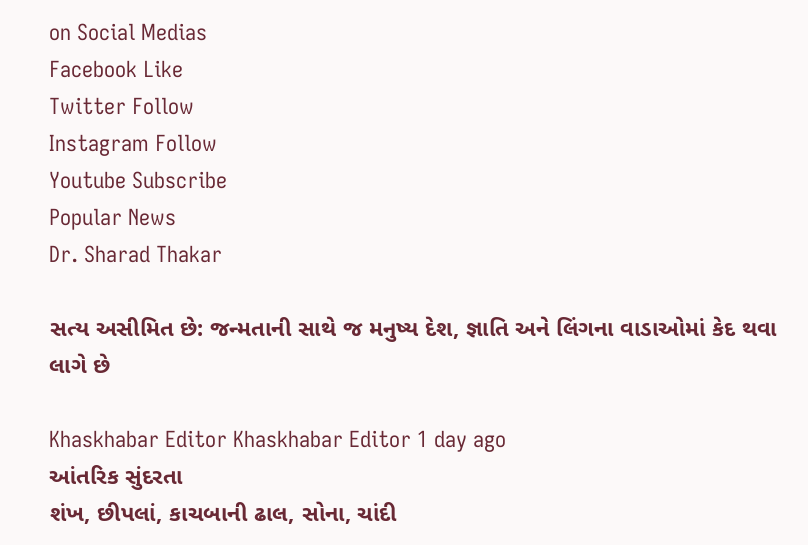on Social Medias
Facebook Like
Twitter Follow
Instagram Follow
Youtube Subscribe
Popular News
Dr. Sharad Thakar

સત્ય અસીમિત છે: જન્મતાની સાથે જ મનુષ્ય દેશ, જ્ઞાતિ અને લિંગના વાડાઓમાં કેદ થવા લાગે છે

Khaskhabar Editor Khaskhabar Editor 1 day ago
આંતરિક સુંદરતા
શંખ, છીપલાં, કાચબાની ઢાલ, સોના, ચાંદી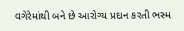વગેરેમાંથી બને છે આરોગ્ય પ્રદાન કરતી ભસ્મ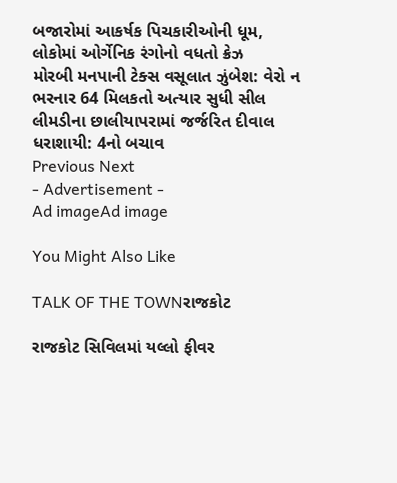બજારોમાં આકર્ષક પિચકારીઓની ધૂમ, લોકોમાં ઓર્ગેનિક રંગોનો વધતો ક્રેઝ
મોરબી મનપાની ટેક્સ વસૂલાત ઝુંબેશ: વેરો ન ભરનાર 64 મિલકતો અત્યાર સુધી સીલ
લીમડીના છાલીયાપરામાં જર્જરિત દીવાલ ધરાશાયી: 4નો બચાવ
Previous Next
- Advertisement -
Ad imageAd image

You Might Also Like

TALK OF THE TOWNરાજકોટ

રાજકોટ સિવિલમાં યલ્લો ફીવર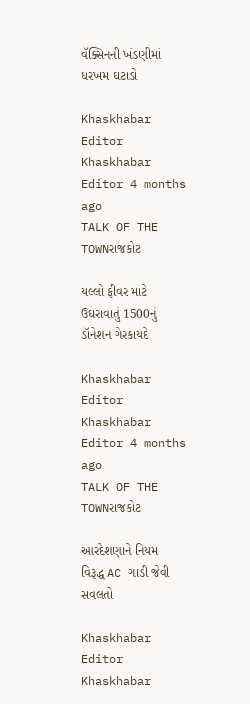વૅક્સિનની ખંડણીમાં ધરખમ ઘટાડો

Khaskhabar Editor Khaskhabar Editor 4 months ago
TALK OF THE TOWNરાજકોટ

યલ્લો ફીવર માટે ઉઘરાવાતું 1500નું ડૉનેશન ગેરકાયદે

Khaskhabar Editor Khaskhabar Editor 4 months ago
TALK OF THE TOWNરાજકોટ

આરદેશણાને નિયમ વિરૂદ્ધ AC ગાડી જેવી સવલતો

Khaskhabar Editor Khaskhabar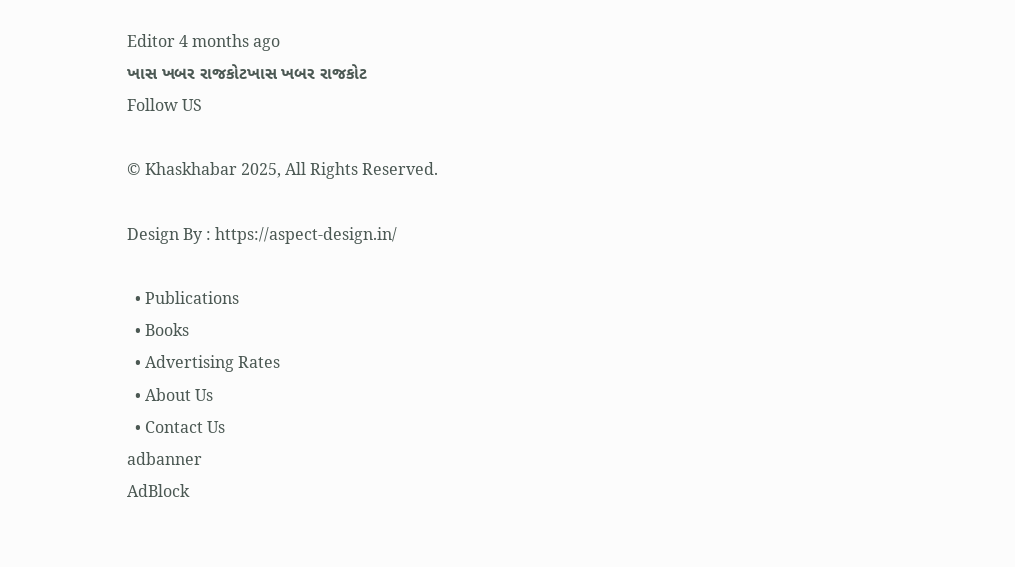Editor 4 months ago
ખાસ ખબર રાજકોટખાસ ખબર રાજકોટ
Follow US

© Khaskhabar 2025, All Rights Reserved.

Design By : https://aspect-design.in/

  • Publications
  • Books
  • Advertising Rates
  • About Us
  • Contact Us
adbanner
AdBlock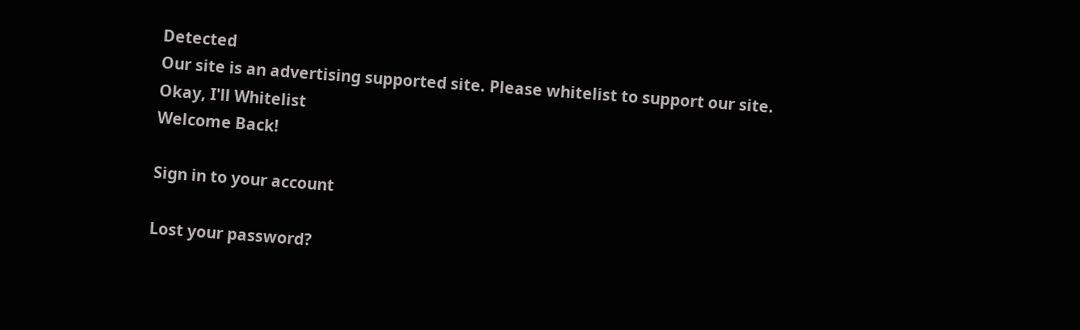Detected
Our site is an advertising supported site. Please whitelist to support our site.
Okay, I'll Whitelist
Welcome Back!

Sign in to your account

Lost your password?